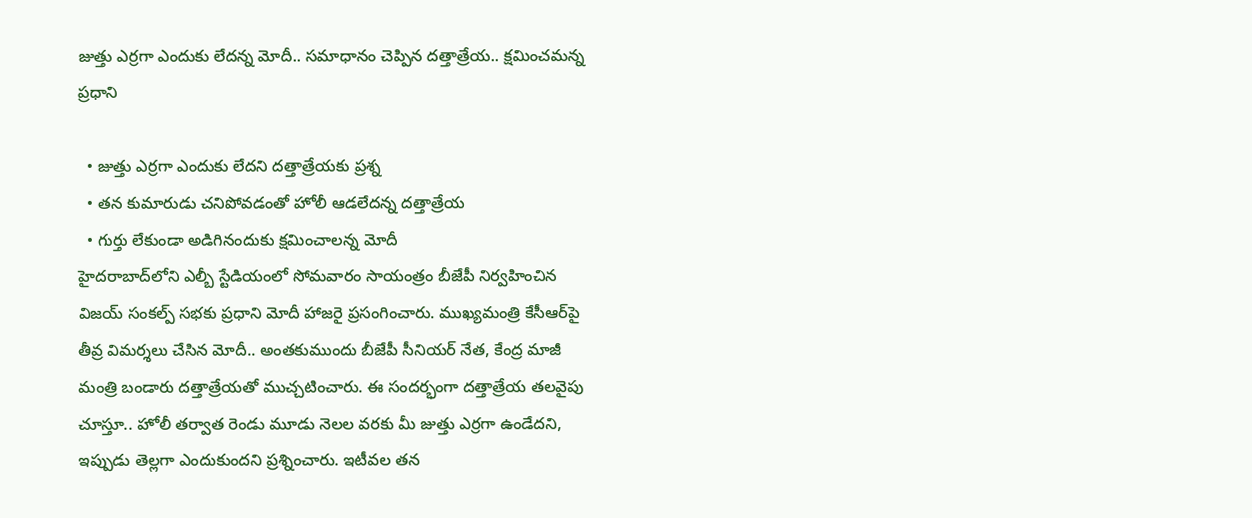జుత్తు ఎర్రగా ఎందుకు లేదన్న మోదీ.. సమాధానం చెప్పిన దత్తాత్రేయ.. క్షమించమన్న ప్రధాని

  • జుత్తు ఎర్రగా ఎందుకు లేదని దత్తాత్రేయకు ప్రశ్న
  • తన కుమారుడు చనిపోవడంతో హోలీ ఆడలేదన్న దత్తాత్రేయ
  • గుర్తు లేకుండా అడిగినందుకు క్షమించాలన్న మోదీ
హైదరాబాద్‌లోని ఎల్బీ స్టేడియంలో సోమవారం సాయంత్రం బీజేపీ నిర్వహించిన విజయ్ సంకల్ప్ సభకు ప్రధాని మోదీ హాజరై ప్రసంగించారు. ముఖ్యమంత్రి కేసీఆర్‌పై తీవ్ర విమర్శలు చేసిన మోదీ.. అంతకుముందు బీజేపీ సీనియర్ నేత, కేంద్ర మాజీ మంత్రి బండారు దత్తాత్రేయతో ముచ్చటించారు. ఈ సందర్భంగా దత్తాత్రేయ తలవైపు చూస్తూ.. హోలీ తర్వాత రెండు మూడు నెలల వరకు మీ జుత్తు ఎర్రగా ఉండేదని, ఇప్పుడు తెల్లగా ఎందుకుందని ప్రశ్నించారు. ఇటీవల తన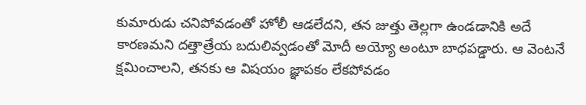కుమారుడు చనిపోవడంతో హోలీ ఆడలేదని, తన జుత్తు తెల్లగా ఉండడానికి అదే కారణమని దత్తాత్రేయ బదులివ్వడంతో మోదీ అయ్యో అంటూ బాధపడ్డారు. ఆ వెంటనే క్షమించాలని, తనకు ఆ విషయం జ్ఞాపకం లేకపోవడం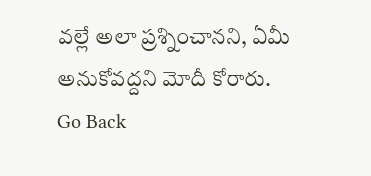వల్లే అలా ప్రశ్నించానని, ఏమీ అనుకోవద్దని మోదీ కోరారు.
Go Back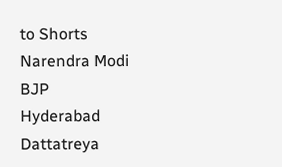to Shorts
Narendra Modi
BJP
Hyderabad
Dattatreya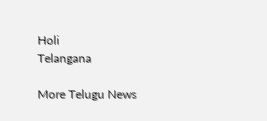Holi
Telangana

More Telugu News